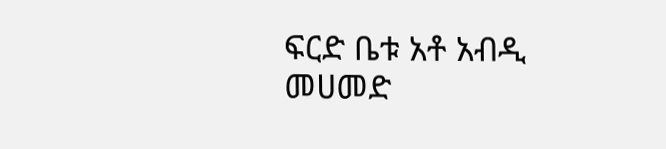ፍርድ ቤቱ አቶ አብዲ መሀመድ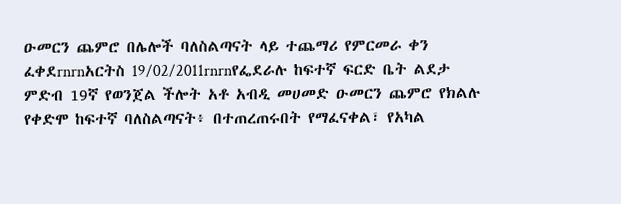ዑመርን ጨምሮ በሌሎች ባለስልጣናት ላይ ተጨማሪ የምርመራ ቀን ፈቀደrnrnአርትስ 19/02/2011rnrnየፌደራሉ ከፍተኛ ፍርድ ቤት ልደታ ምድብ 19ኛ የወንጀል ችሎት አቶ አብዲ መሀመድ ዑመርን ጨምሮ የክልሉ የቀድሞ ከፍተኛ ባለስልጣናት፥ በተጠረጠሩበት የማፈናቀል፣ የአካል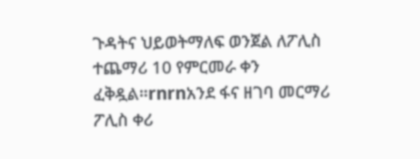ጉዳትና ህይወትማለፍ ወንጀል ለፖሊስ ተጨማሪ 10 የምርመራ ቀን ፈቅዷል።rnrnአንደ ፋና ዘገባ መርማሪ ፖሊስ ቀሪ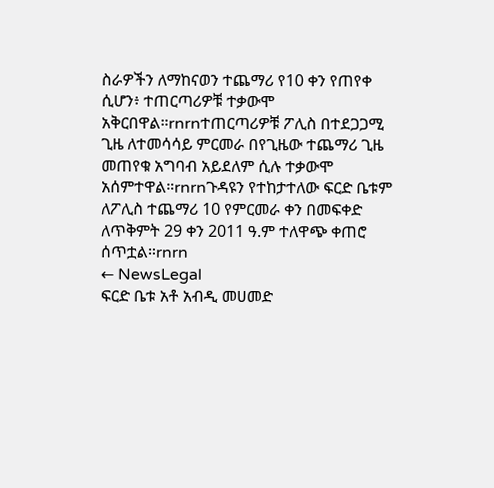ስራዎችን ለማከናወን ተጨማሪ የ10 ቀን የጠየቀ ሲሆን፥ ተጠርጣሪዎቹ ተቃውሞ አቅርበዋል።rnrnተጠርጣሪዎቹ ፖሊስ በተደጋጋሚ ጊዜ ለተመሳሳይ ምርመራ በየጊዜው ተጨማሪ ጊዜ መጠየቁ አግባብ አይደለም ሲሉ ተቃውሞ አሰምተዋል።rnrnጉዳዩን የተከታተለው ፍርድ ቤቱም ለፖሊስ ተጨማሪ 10 የምርመራ ቀን በመፍቀድ ለጥቅምት 29 ቀን 2011 ዓ.ም ተለዋጭ ቀጠሮ ሰጥቷል።rnrn
← NewsLegal
ፍርድ ቤቱ አቶ አብዲ መሀመድ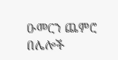ዑመርን ጨምሮ በሌሎች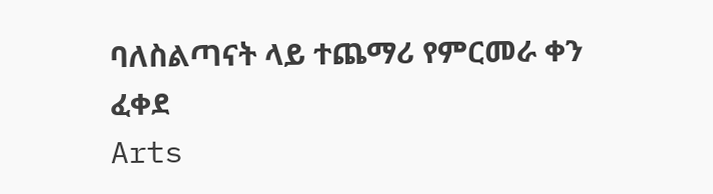ባለስልጣናት ላይ ተጨማሪ የምርመራ ቀን ፈቀደ
Arts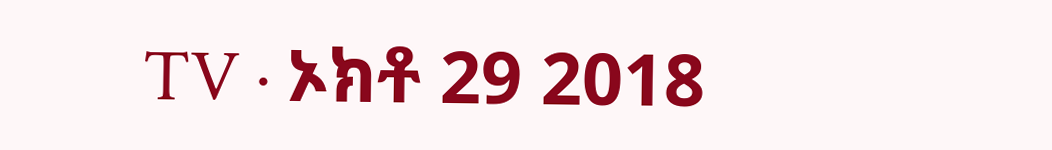TV · ኦክቶ 29 2018